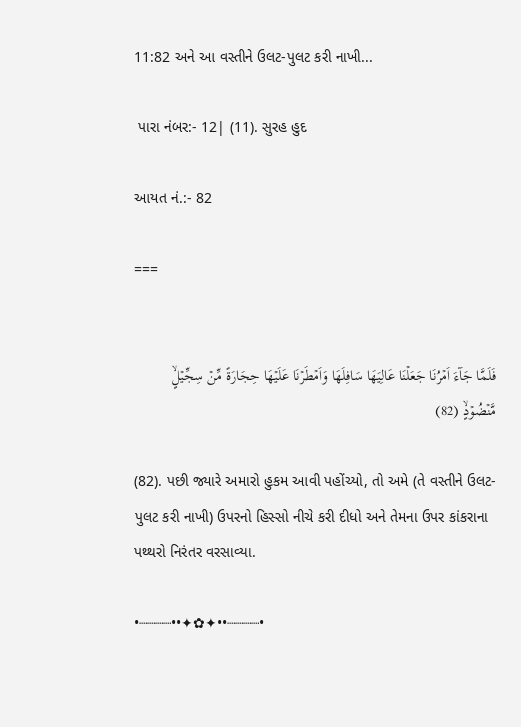11:82 અને આ વસ્તીને ઉલટ-પુલટ કરી નાખી...

 પારા નંબર:- 12| (11). સુરહ હુદ

આયત નં.:- 82

===


فَلَمَّا جَآءَ اَمۡرُنَا جَعَلۡنَا عَالِيَهَا سَافِلَهَا وَاَمۡطَرۡنَا عَلَيۡهَا حِجَارَةً مِّنۡ سِجِّيۡلٍۙ مَّنۡضُوۡدٍۙ (82)

(82). પછી જ્યારે અમારો હુકમ આવી પહોંચ્યો, તો અમે (તે વસ્તીને ઉલટ-પુલટ કરી નાખી) ઉપરનો હિસ્સો નીચે કરી દીધો અને તેમના ઉપર કાંકરાના પથ્થરો નિરંતર વરસાવ્યા.

•┈┈┈┈••✦✿✦••┈┈┈┈•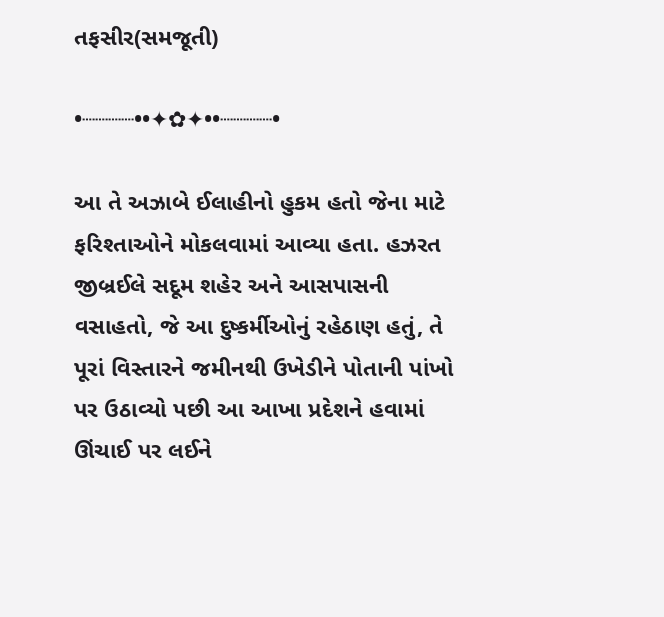તફસીર(સમજૂતી)

•┈┈┈┈••✦✿✦••┈┈┈┈•

આ તે અઝાબે ઈલાહીનો હુકમ હતો જેના માટે ફરિશ્તાઓને મોકલવામાં આવ્યા હતા. હઝરત જીબ્રઈલે સદૂમ શહેર અને આસપાસની વસાહતો, જે આ દુષ્કર્મીઓનું રહેઠાણ હતું, તે પૂરાં વિસ્તારને જમીનથી ઉખેડીને પોતાની પાંખો પર ઉઠાવ્યો પછી આ આખા પ્રદેશને હવામાં ઊંચાઈ પર લઈને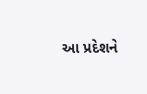આ પ્રદેશને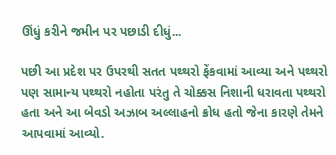ઊંધું કરીને જમીન પર પછાડી દીધું...

પછી આ પ્રદેશ પર ઉપરથી સતત પથ્થરો ફેંકવામાં આવ્યા અને પથ્થરો પણ સામાન્ય પથ્થરો નહોતા પરંતુ તે ચોક્કસ નિશાની ધરાવતા પથ્થરો હતા અને આ બેવડો અઝાબ અલ્લાહનો ક્રોધ હતો જેના કારણે તેમને આપવામાં આવ્યો.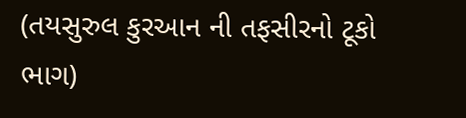(તયસુરુલ કુરઆન ની તફસીરનો ટૂકો ભાગ)